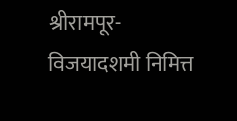श्रीरामपूर-
विजयादशमी निमित्त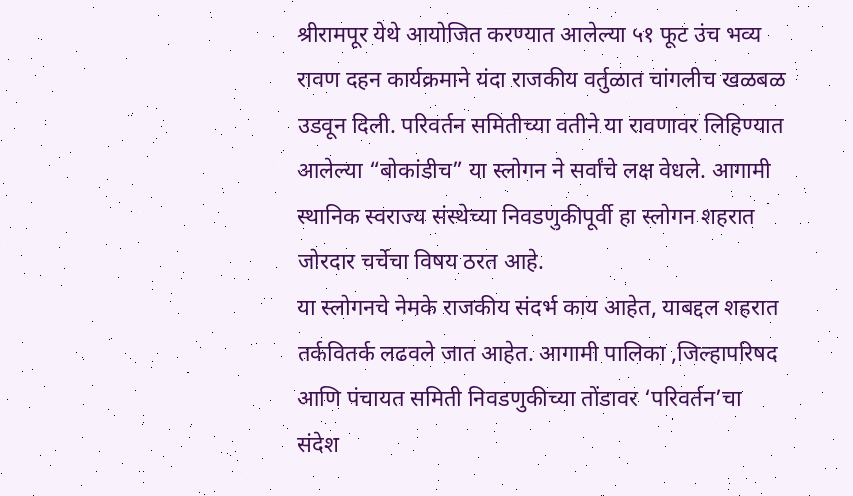श्रीरामपूर येथे आयोजित करण्यात आलेल्या ५१ फूट उंच भव्य रावण दहन कार्यक्रमाने यंदा राजकीय वर्तुळात चांगलीच खळबळ उडवून दिली. परिवर्तन समितीच्या वतीने या रावणावर लिहिण्यात आलेल्या “बोकांडीच” या स्लोगन ने सर्वांचे लक्ष वेधले. आगामी स्थानिक स्वराज्य संस्थेच्या निवडणुकीपूर्वी हा स्लोगन शहरात जोरदार चर्चेचा विषय ठरत आहे.
या स्लोगनचे नेमके राजकीय संदर्भ काय आहेत, याबद्दल शहरात तर्कवितर्क लढवले जात आहेत. आगामी पालिका ,जिल्हापरिषद आणि पंचायत समिती निवडणुकीच्या तोंडावर ‘परिवर्तन’चा संदेश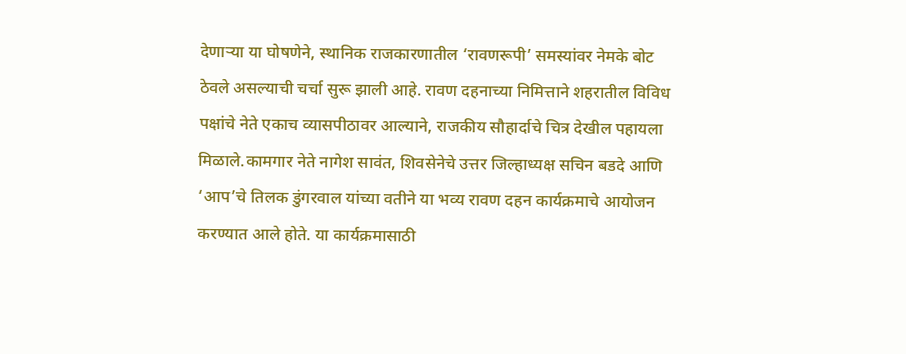देणाऱ्या या घोषणेने, स्थानिक राजकारणातील ‘रावणरूपी’ समस्यांवर नेमके बोट ठेवले असल्याची चर्चा सुरू झाली आहे. रावण दहनाच्या निमित्ताने शहरातील विविध पक्षांचे नेते एकाच व्यासपीठावर आल्याने, राजकीय सौहार्दाचे चित्र देखील पहायला मिळाले.कामगार नेते नागेश सावंत, शिवसेनेचे उत्तर जिल्हाध्यक्ष सचिन बडदे आणि ‘आप’चे तिलक डुंगरवाल यांच्या वतीने या भव्य रावण दहन कार्यक्रमाचे आयोजन करण्यात आले होते. या कार्यक्रमासाठी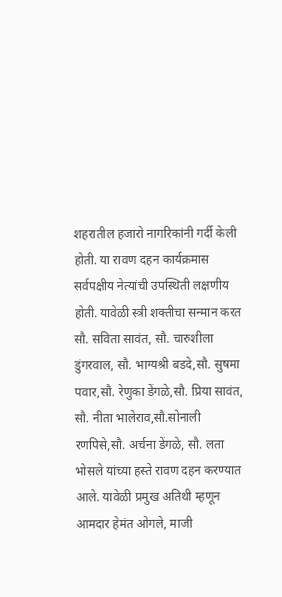शहरातील हजारो नागरिकांनी गर्दी केली होती. या रावण दहन कार्यक्रमास सर्वपक्षीय नेत्यांची उपस्थिती लक्षणीय होती. यावेळी स्त्री शक्तीचा सन्मान करत सौ. सविता सावंत, सौ. चारुशीला डुंगरवाल, सौ. भाग्यश्री बडदे,सौ. सुषमा पवार,सौ. रेणुका डेंगळे,सौ. प्रिया सावंत, सौ. नीता भालेराव,सौ.सोनाली रणपिसे,सौ. अर्चना डेंगळे, सौ. लता भोसले यांच्या हस्ते रावण दहन करण्यात आले. यावेळी प्रमुख अतिथी म्हणून आमदार हेमंत ओगले, माजी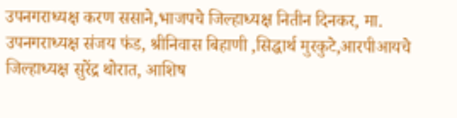उपनगराध्यक्ष करण ससाने,भाजपचे जिल्हाध्यक्ष नितीन दिनकर, मा. उपनगराध्यक्ष संजय फंड, श्रीनिवास बिहाणी ,सिद्धार्थ मुरकुटे,आरपीआयचे जिल्हाध्यक्ष सुरेंद्र थोरात, आशिष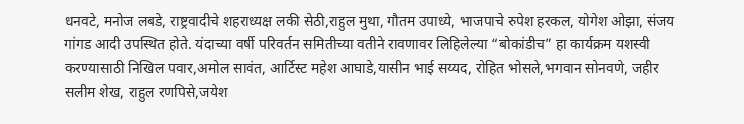धनवटे, मनोज लबडे, राष्ट्रवादीचे शहराध्यक्ष लकी सेठी,राहुल मुथा, गौतम उपाध्ये, भाजपाचे रुपेश हरकल, योगेश ओझा, संजय गांगड आदी उपस्थित होते. यंदाच्या वर्षी परिवर्तन समितीच्या वतीने रावणावर लिहिलेल्या “बोकांडीच” हा कार्यक्रम यशस्वी करण्यासाठी निखिल पवार,अमोल सावंत, आर्टिस्ट महेश आघाडे,यासीन भाई सय्यद, रोहित भोसले,भगवान सोनवणे, जहीर सलीम शेख, राहुल रणपिसे,जयेश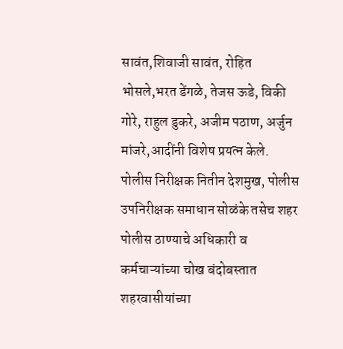सावंत,शिवाजी सावंत, रोहित भोसले,भरत डेंगळे, तेजस ऊडे, विकी गोरे, राहुल डुकरे, अजीम पठाण, अर्जुन मांजरे,आदींनी विशेष प्रयत्न केले. पोलीस निरीक्षक नितीन देशमुख, पोलीस उपनिरीक्षक समाधान सोळंके तसेच शहर पोलीस ठाण्याचे अधिकारी व कर्मचाऱ्यांच्या चोख बंदोबस्तात शहरवासीयांच्या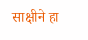साक्षीने हा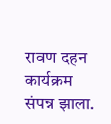रावण दहन कार्यक्रम संपन्न झाला.